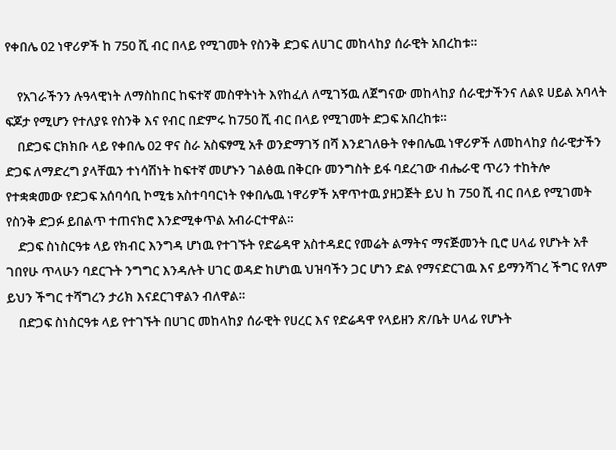የቀበሌ 02 ነዋሪዎች ከ 750 ሺ ብር በላይ የሚገመት የስንቅ ድጋፍ ለሀገር መከላከያ ሰራዊት አበረከቱ።

    የአገራችንን ሉዓላዊነት ለማስከበር ከፍተኛ መስዋትነት እየከፈለ ለሚገኝዉ ለጀግናው መከላከያ ሰራዊታችንና ለልዩ ሀይል አባላት ፍጆታ የሚሆን የተለያዩ የስንቅ እና የብር በድምሩ ከ750 ሺ ብር በላይ የሚገመት ድጋፍ አበረከቱ።
    በድጋፍ ርክክቡ ላይ የቀበሌ 02 ዋና ስራ አስፍፃሚ አቶ ወንድማገኝ በሻ እንደገለፁት የቀበሌዉ ነዋሪዎች ለመከላከያ ሰራዊታችን ድጋፍ ለማድረግ ያላቸዉን ተነሳሽነት ከፍተኛ መሆኑን ገልፅዉ በቅርቡ መንግስት ይፋ ባደረገው ብሔራዊ ጥሪን ተከትሎ የተቋቋመው የድጋፍ አሰባሳቢ ኮሚቴ አስተባባርነት የቀበሌዉ ነዋሪዎች አዋጥተዉ ያዘጋጅት ይህ ከ 750 ሺ ብር በላይ የሚገመት የስንቅ ድጋፉ ይበልጥ ተጠናክሮ እንድሚቀጥል አብራርተዋል።
    ድጋፍ ስነስርዓቱ ላይ የክብር እንግዳ ሆነዉ የተገኙት የድሬዳዋ አስተዳደር የመሬት ልማትና ማናጅመንት ቢሮ ሀላፊ የሆኑት አቶ ገበየሁ ጥላሁን ባደርጉት ንግግር እንዳሉት ሀገር ወዳድ ከሆነዉ ህዝባችን ጋር ሆነን ድል የማናድርገዉ እና ይማንሻገረ ችግር የለም ይህን ችግር ተሻግረን ታሪክ እናደርገዋልን ብለዋል።
    በድጋፍ ስነስርዓቱ ላይ የተገኙት በሀገር መከላከያ ሰራዊት የሀረር እና የድሬዳዋ የላይዘን ጽ/ቤት ሀላፊ የሆኑት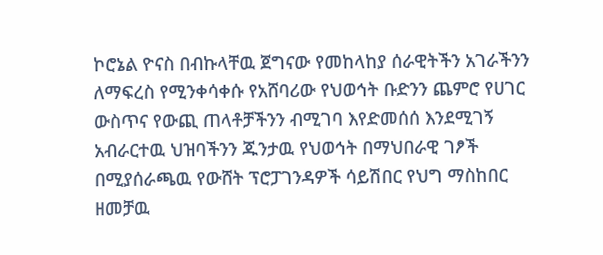ኮሮኔል ዮናስ በብኩላቸዉ ጀግናው የመከላከያ ሰራዊትችን አገራችንን ለማፍረስ የሚንቀሳቀሱ የአሸባሪው የህወኅት ቡድንን ጨምሮ የሀገር ውስጥና የውጪ ጠላቶቻችንን ብሚገባ እየድመሰሰ እንደሚገኝ አብራርተዉ ህዝባችንን ጁንታዉ የህወኅት በማህበራዊ ገፆች በሚያሰራጫዉ የውሸት ፕሮፓገንዳዎች ሳይሽበር የህግ ማስከበር ዘመቻዉ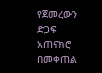የጀመረውን ድጋፍ አጠናክሮ በመቀጠል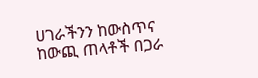ሀገራችንን ከውስጥና ከውጪ ጠላቶች በጋራ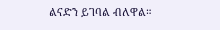ልናድን ይገባል ብለዋል።